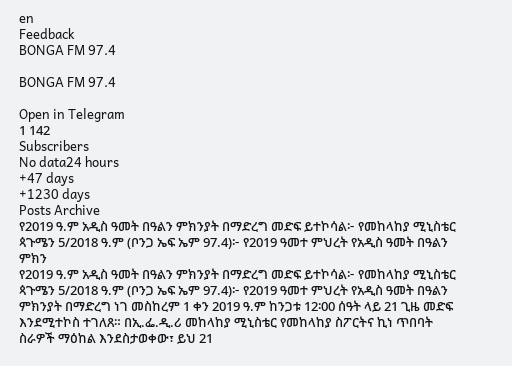en
Feedback
BONGA FM 97.4

BONGA FM 97.4

Open in Telegram
1 142
Subscribers
No data24 hours
+47 days
+1230 days
Posts Archive
የ2019 ዓ.ም አዲስ ዓመት በዓልን ምክንያት በማድረግ መድፍ ይተኮሳል፦ የመከላከያ ሚኒስቴር ጳጉሜን 5/2018 ዓ.ም (ቦንጋ ኤፍ ኤም 97.4)፦ የ2019 ዓመተ ምህረት የአዲስ ዓመት በዓልን ምክን
የ2019 ዓ.ም አዲስ ዓመት በዓልን ምክንያት በማድረግ መድፍ ይተኮሳል፦ የመከላከያ ሚኒስቴር ጳጉሜን 5/2018 ዓ.ም (ቦንጋ ኤፍ ኤም 97.4)፦ የ2019 ዓመተ ምህረት የአዲስ ዓመት በዓልን ምክንያት በማድረግ ነገ መስከረም 1 ቀን 2019 ዓ.ም ከንጋቱ 12፡00 ሰዓት ላይ 21 ጊዜ መድፍ እንደሚተኮስ ተገለጸ። በኢ.ፌ.ዲ.ሪ መከላከያ ሚኒስቴር የመከላከያ ስፖርትና ኪነ ጥበባት ስራዎች ማዕከል እንደስታወቀው፣ ይህ 21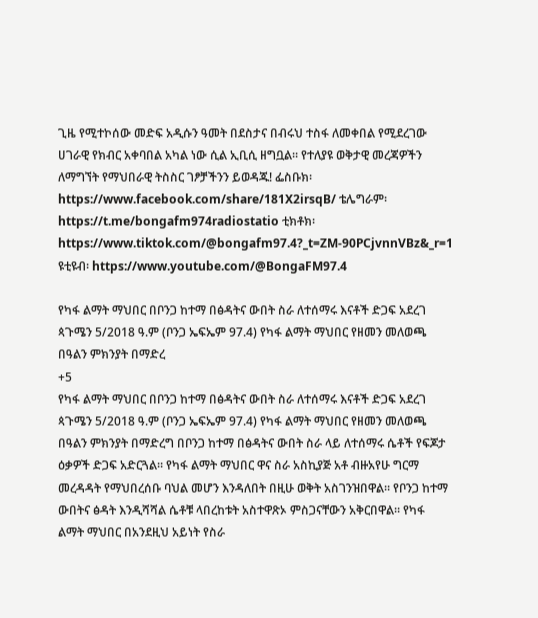ጊዜ የሚተኮሰው መድፍ አዲሱን ዓመት በደስታና በብሩህ ተስፋ ለመቀበል የሚደረገው ሀገራዊ የክብር አቀባበል አካል ነው ሲል ኢቢሲ ዘግቧል። የተለያዩ ወቅታዊ መረጃዎችን ለማግኘት የማህበራዊ ትስስር ገፆቻችንን ይወዳጁ! ፌስቡክ፡ https://www.facebook.com/share/181X2irsqB/ ቴሌግራም፡ https://t.me/bongafm974radiostatio ቲክቶክ፡ https://www.tiktok.com/@bongafm97.4?_t=ZM-90PCjvnnVBz&_r=1 ዩቲዩብ፡ https://www.youtube.com/@BongaFM97.4

የካፋ ልማት ማህበር በቦንጋ ከተማ በፅዳትና ውበት ስራ ለተሰማሩ እናቶች ድጋፍ አደረገ ጳጉሜን 5/2018 ዓ.ም (ቦንጋ ኤፍኤም 97.4) የካፋ ልማት ማህበር የዘመን መለወጫ በዓልን ምክንያት በማድረ
+5
የካፋ ልማት ማህበር በቦንጋ ከተማ በፅዳትና ውበት ስራ ለተሰማሩ እናቶች ድጋፍ አደረገ ጳጉሜን 5/2018 ዓ.ም (ቦንጋ ኤፍኤም 97.4) የካፋ ልማት ማህበር የዘመን መለወጫ በዓልን ምክንያት በማድረግ በቦንጋ ከተማ በፅዳትና ውበት ስራ ላይ ለተሰማሩ ሴቶች የፍጆታ ዕቃዎች ድጋፍ አድርጓል። የካፋ ልማት ማህበር ዋና ስራ አስኪያጅ አቶ ብዙአየሁ ግርማ መረዳዳት የማህበረሰቡ ባህል መሆን እንዳለበት በዚሁ ወቅት አስገንዝበዋል። የቦንጋ ከተማ ውበትና ፅዳት እንዲሻሻል ሴቶቹ ላበረከቱት አስተዋጽኦ ምስጋናቸውን አቅርበዋል። የካፋ ልማት ማህበር በአንደዚህ አይነት የስራ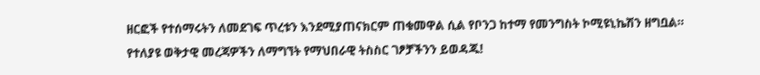ዘርፎች የተሰማሩትን ለመደገፍ ጥረቱን እንደሚያጠናክርም ጠቁመዋል ሲል የቦንጋ ከተማ የመንግስት ኮሚዩኒኬሽን ዘግቧል። የተለያዩ ወቅታዊ መረጃዎችን ለማግኘት የማህበራዊ ትስስር ገፆቻችንን ይወዳጁ!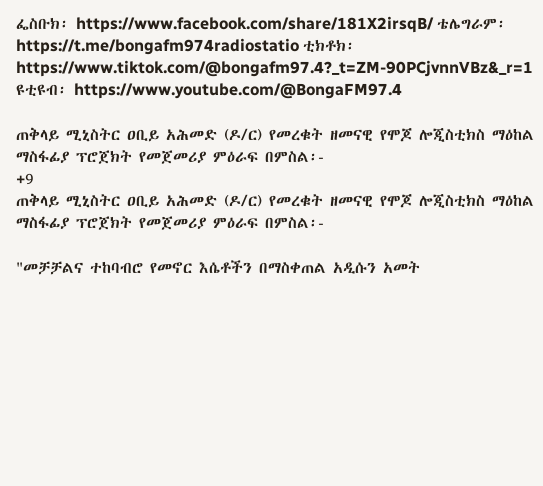ፌስቡክ፡ https://www.facebook.com/share/181X2irsqB/ ቴሌግራም፡ https://t.me/bongafm974radiostatio ቲክቶክ፡ https://www.tiktok.com/@bongafm97.4?_t=ZM-90PCjvnnVBz&_r=1 ዩቲዩብ፡ https://www.youtube.com/@BongaFM97.4

ጠቅላይ ሚኒስትር ዐቢይ አሕመድ (ዶ/ር) የመረቁት ዘመናዊ የሞጆ ሎጂስቲክስ ማዕከል ማስፋፊያ ፕሮጀክት የመጀመሪያ ምዕራፍ በምስል፡-
+9
ጠቅላይ ሚኒስትር ዐቢይ አሕመድ (ዶ/ር) የመረቁት ዘመናዊ የሞጆ ሎጂስቲክስ ማዕከል ማስፋፊያ ፕሮጀክት የመጀመሪያ ምዕራፍ በምስል፡-

"መቻቻልና ተከባብሮ የመኖር እሴቶችን በማስቀጠል አዲሱን አመት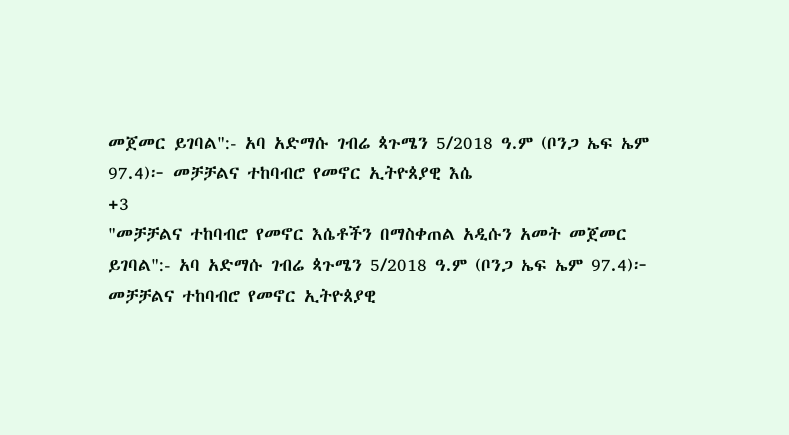መጀመር ይገባል":- አባ አድማሱ ገብሬ ጳጉሜን 5/2018 ዓ.ም (ቦንጋ ኤፍ ኤም 97.4)፦ መቻቻልና ተከባብሮ የመኖር ኢትዮጰያዊ እሴ
+3
"መቻቻልና ተከባብሮ የመኖር እሴቶችን በማስቀጠል አዲሱን አመት መጀመር ይገባል":- አባ አድማሱ ገብሬ ጳጉሜን 5/2018 ዓ.ም (ቦንጋ ኤፍ ኤም 97.4)፦ መቻቻልና ተከባብሮ የመኖር ኢትዮጰያዊ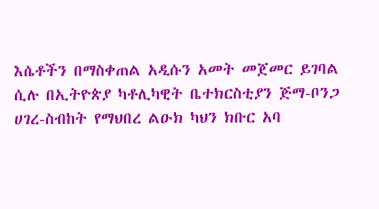እሴቶችን በማስቀጠል አዲሱን አመት መጀመር ይገባል ሲሉ በኢትዮጵያ ካቶሊካዊት ቤተክርስቲያን ጅማ-ቦንጋ ሀገረ-ስብከት የማህበረ ልዑክ ካህን ክቡር አባ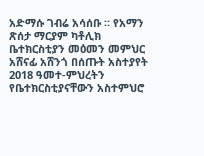አድማሱ ገብሬ አሳሰቡ ። የአማን ጽሰታ ማርያም ካቶሊክ ቤተክርስቲያን መዕመን መምህር አሸናፊ አሸንጎ በሰጡት አስተያየት 2018 ዓመተ-ምህረትን የቤተክርስቲያናቸውን አስተምህሮ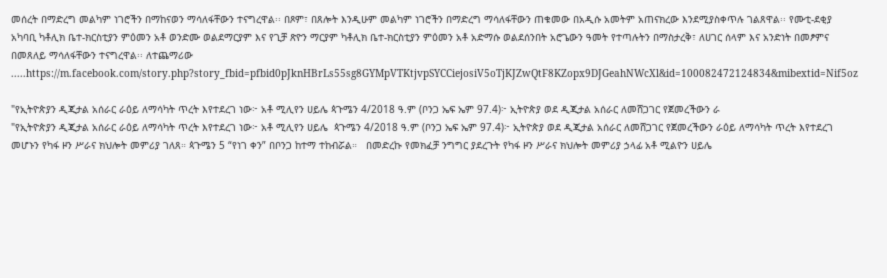መሰረት በማድረግ መልካም ነገሮችን በማከናወን ማሳለፋቸውን ተናግረዋል፡፡ በጾም፣ በጸሎት እንዲሁም መልካም ነገሮችን በማድረግ ማሳለፋቸውን ጠቁመው በአዲሱ አመትም አጠናክረው እንደሚያስቀጥሉ ገልጸዋል፡፡ የሙቲ-ደቂያ አካባቢ ካቶሊክ ቤተ-ክርስቲያን ምዕመን አቶ ወንድሙ ወልደማርያም እና የጊቻ ጽዮን ማርያም ካቶሊክ ቤተ-ክርስቲያን ምዕመን አቶ አድማሱ ወልደሰንበት አሮጌውን ዓመት የተጣሉትን በማስታረቅ፣ ለሀገር ሰላም እና አንድነት በመፆምና በመጸለይ ማሳለፋቸውን ተናግረዋል፡፡ ለተጨማሪው .....https://m.facebook.com/story.php?story_fbid=pfbid0pJknHBrLs55sg8GYMpVTKtjvpSYCCiejosiV5oTjKJZwQtF8KZopx9DJGeahNWcXl&id=100082472124834&mibextid=Nif5oz

"የኢትዮጵያን ዲጂታል አሰራር ራዕይ ለማሳካት ጥረት እየተደረገ ነው፦ አቶ ሚሊየን ሀይሌ ጳጉሜን 4/2018 ዓ.ም (ቦንጋ ኤፍ ኤም 97.4)፦ ኢትዮጵያ ወደ ዲጂታል አሰራር ለመሸጋገር የጀመረችውን ራ
"የኢትዮጵያን ዲጂታል አሰራር ራዕይ ለማሳካት ጥረት እየተደረገ ነው፦ አቶ ሚሊየን ሀይሌ  ጳጉሜን 4/2018 ዓ.ም (ቦንጋ ኤፍ ኤም 97.4)፦ ኢትዮጵያ ወደ ዲጂታል አሰራር ለመሸጋገር የጀመረችውን ራዕይ ለማሳካት ጥረት እየተደረገ መሆኑን የካፋ ዞን ሥራና ክህሎት መምሪያ ገለጸ። ጳጉሜን 5 “የነገ ቀን” በቦንጋ ከተማ ተከብሯል።   በመድረኩ የመክፈቻ ንግግር ያደረጉት የካፋ ዞን ሥራና ክህሎት መምሪያ ኃላፊ አቶ ሚልዮን ሀይሌ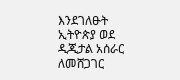እንደገለፁት ኢትዮጵያ ወደ ዲጂታል አሰራር ለመሸጋገር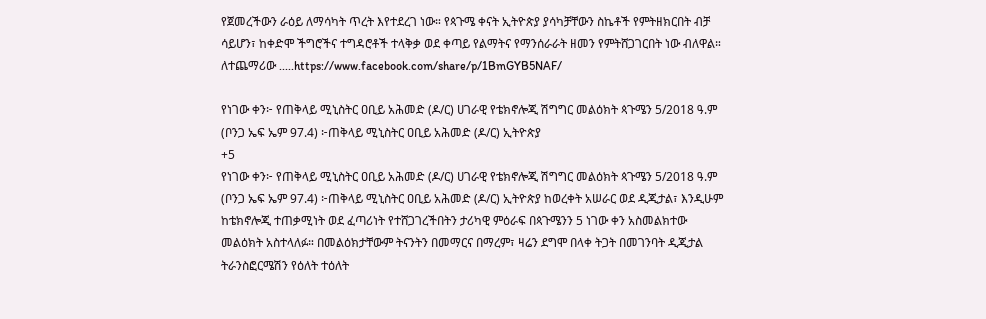የጀመረችውን ራዕይ ለማሳካት ጥረት እየተደረገ ነው። የጳጉሜ ቀናት ኢትዮጵያ ያሳካቻቸውን ስኬቶች የምትዘክርበት ብቻ ሳይሆን፣ ከቀድሞ ችግሮችና ተግዳሮቶች ተላቅቃ ወደ ቀጣይ የልማትና የማንሰራራት ዘመን የምትሸጋገርበት ነው ብለዋል። ለተጨማሪው .....https://www.facebook.com/share/p/1BmGYB5NAF/

የነገው ቀን፦ የጠቅላይ ሚኒስትር ዐቢይ አሕመድ (ዶ/ር) ሀገራዊ የቴክኖሎጂ ሽግግር መልዕክት ጳጉሜን 5/2018 ዓ.ም (ቦንጋ ኤፍ ኤም 97.4) ፦ጠቅላይ ሚኒስትር ዐቢይ አሕመድ (ዶ/ር) ኢትዮጵያ
+5
የነገው ቀን፦ የጠቅላይ ሚኒስትር ዐቢይ አሕመድ (ዶ/ር) ሀገራዊ የቴክኖሎጂ ሽግግር መልዕክት ጳጉሜን 5/2018 ዓ.ም (ቦንጋ ኤፍ ኤም 97.4) ፦ጠቅላይ ሚኒስትር ዐቢይ አሕመድ (ዶ/ር) ኢትዮጵያ ከወረቀት አሠራር ወደ ዲጂታል፣ እንዲሁም ከቴክኖሎጂ ተጠቃሚነት ወደ ፈጣሪነት የተሸጋገረችበትን ታሪካዊ ምዕራፍ በጳጉሜንን 5 ነገው ቀን አስመልክተው መልዕክት አስተላለፉ። በመልዕክታቸውም ትናንትን በመማርና በማረም፣ ዛሬን ደግሞ በላቀ ትጋት በመገንባት ዲጂታል ትራንስፎርሜሽን የዕለት ተዕለት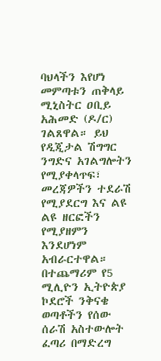ባህላችን እየሆነ መምጣቱን ጠቅላይ ሚኒስትር ዐቢይ አሕመድ (ዶ/ር) ገልጸዋል። ይህ የዲጂታል ሽግግር ንግድና አገልግሎትን የሚያቀላጥፍ፣ መረጃዎችን ተደራሽ የሚያደርግ እና ልዩ ልዩ ዘርፎችን የሚያዘምን እንደሆነም አብራርተዋል። በተጨማሪም የ5 ሚሊዮን ኢትዮጵያ ኮደሮች ንቅናቄ ወጣቶችን የሰው ሰራሽ አስተውሎት ፈጣሪ በማድረግ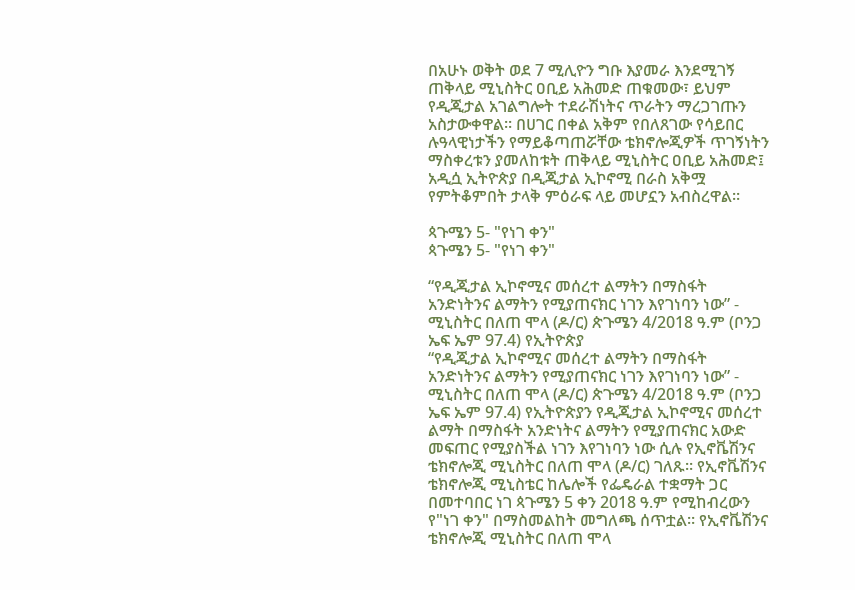በአሁኑ ወቅት ወደ 7 ሚሊዮን ግቡ እያመራ እንደሚገኝ ጠቅላይ ሚኒስትር ዐቢይ አሕመድ ጠቁመው፣ ይህም የዲጂታል አገልግሎት ተደራሽነትና ጥራትን ማረጋገጡን አስታውቀዋል። በሀገር በቀል አቅም የበለጸገው የሳይበር ሉዓላዊነታችን የማይቆጣጠሯቸው ቴክኖሎጂዎች ጥገኝነትን ማስቀረቱን ያመለከቱት ጠቅላይ ሚኒስትር ዐቢይ አሕመድ፤ አዲሷ ኢትዮጵያ በዲጂታል ኢኮኖሚ በራስ አቅሟ የምትቆምበት ታላቅ ምዕራፍ ላይ መሆኗን አብስረዋል።

ጳጉሜን 5- "የነገ ቀን"
ጳጉሜን 5- "የነገ ቀን"

“የዲጂታል ኢኮኖሚና መሰረተ ልማትን በማስፋት አንድነትንና ልማትን የሚያጠናክር ነገን እየገነባን ነው” - ሚኒስትር በለጠ ሞላ (ዶ/ር) ጵጉሜን 4/2018 ዓ.ም (ቦንጋ ኤፍ ኤም 97.4) የኢትዮጵያ
“የዲጂታል ኢኮኖሚና መሰረተ ልማትን በማስፋት አንድነትንና ልማትን የሚያጠናክር ነገን እየገነባን ነው” - ሚኒስትር በለጠ ሞላ (ዶ/ር) ጵጉሜን 4/2018 ዓ.ም (ቦንጋ ኤፍ ኤም 97.4) የኢትዮጵያን የዲጂታል ኢኮኖሚና መሰረተ ልማት በማስፋት አንድነትና ልማትን የሚያጠናክር አውድ መፍጠር የሚያስችል ነገን እየገነባን ነው ሲሉ የኢኖቬሽንና ቴክኖሎጂ ሚኒስትር በለጠ ሞላ (ዶ/ር) ገለጹ። የኢኖቬሽንና ቴክኖሎጂ ሚኒስቴር ከሌሎች የፌዴራል ተቋማት ጋር በመተባበር ነገ ጳጉሜን 5 ቀን 2018 ዓ.ም የሚከብረውን የ"ነገ ቀን" በማስመልከት መግለጫ ሰጥቷል። የኢኖቬሽንና ቴክኖሎጂ ሚኒስትር በለጠ ሞላ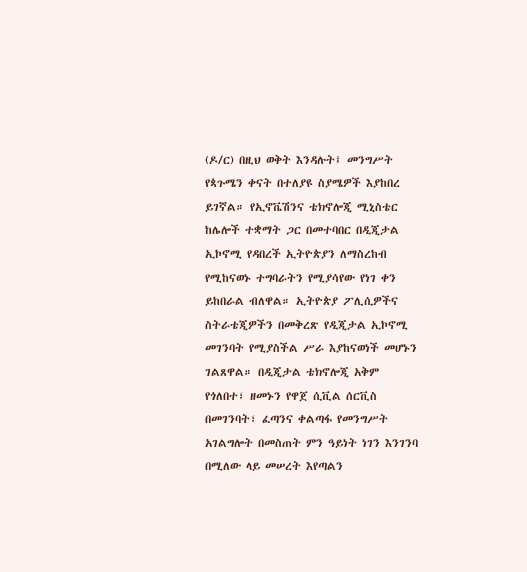(ዶ/ር) በዚህ ወቅት እንዳሉት፤ መንግሥት የጳጉሜን ቀናት በተለያዩ ስያሜዎች እያከበረ ይገኛል። የኢኖቬሽንና ቴክኖሎጂ ሚኒስቴር ከሌሎች ተቋማት ጋር በመተባበር በዲጂታል ኢኮኖሚ የዳበረች ኢትዮጵያን ለማስረከብ የሚከናወኑ ተግባራትን የሚያሳየው የነገ ቀን ይከበራል ብለዋል። ኢትዮጵያ ፖሊሲዎችና ስትራቴጂዎችን በመቅረጽ የዲጂታል ኢኮኖሚ መገንባት የሚያስችል ሥራ እያከናወነች መሆኑን ገልጸዋል። በዲጂታል ቴክኖሎጂ አቅም የጎለበተ፣ ዘመኑን የዋጀ ሲቪል ሰርቪስ በመገንባት፣ ፈጣንና ቀልጣፋ የመንግሥት አገልግሎት በመስጠት ምን ዓይነት ነገን እንገንባ በሚለው ላይ መሠረት እየጣልን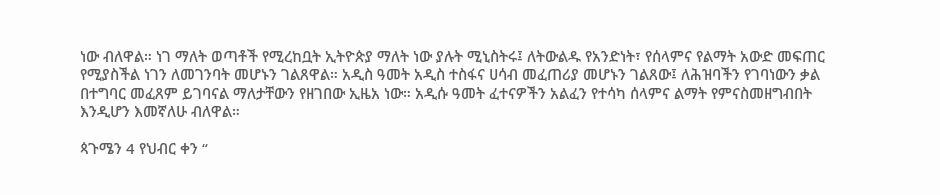ነው ብለዋል። ነገ ማለት ወጣቶች የሚረከቧት ኢትዮጵያ ማለት ነው ያሉት ሚኒስትሩ፤ ለትውልዱ የአንድነት፣ የሰላምና የልማት አውድ መፍጠር የሚያስችል ነገን ለመገንባት መሆኑን ገልጸዋል። አዲስ ዓመት አዲስ ተስፋና ሀሳብ መፈጠሪያ መሆኑን ገልጸው፤ ለሕዝባችን የገባነውን ቃል በተግባር መፈጸም ይገባናል ማለታቸውን የዘገበው ኢዜአ ነው። አዲሱ ዓመት ፈተናዎችን አልፈን የተሳካ ሰላምና ልማት የምናስመዘግብበት እንዲሆን እመኛለሁ ብለዋል።

ጳጉሜን 4 የህብር ቀን “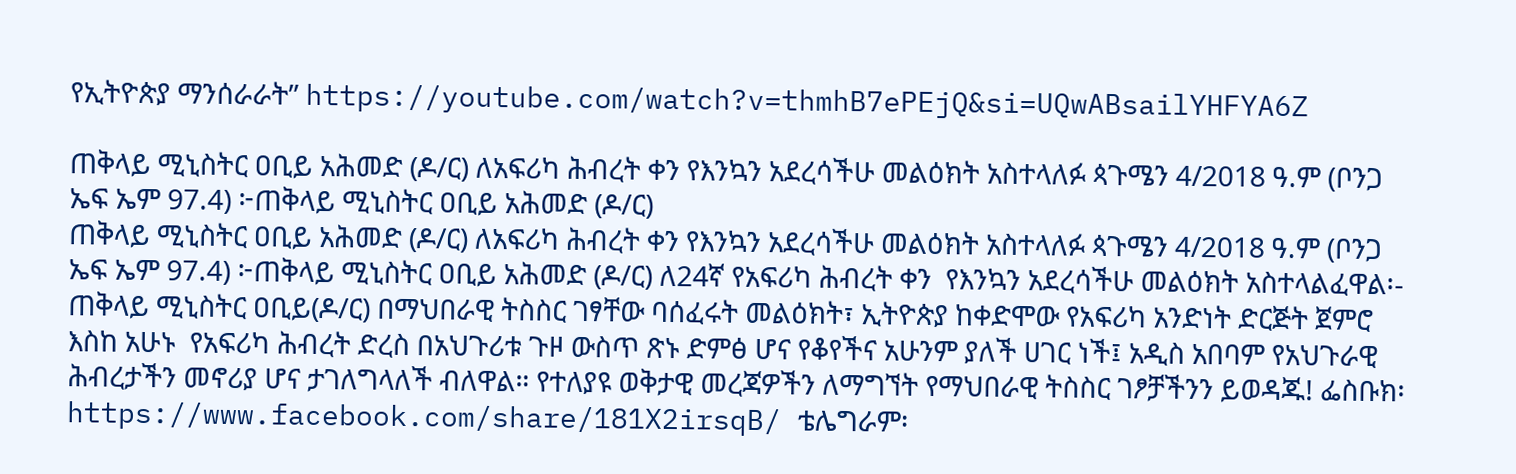የኢትዮጵያ ማንሰራራት” https://youtube.com/watch?v=thmhB7ePEjQ&si=UQwABsailYHFYA6Z

ጠቅላይ ሚኒስትር ዐቢይ አሕመድ (ዶ/ር) ለአፍሪካ ሕብረት ቀን የእንኳን አደረሳችሁ መልዕክት አስተላለፉ ጳጉሜን 4/2018 ዓ.ም (ቦንጋ ኤፍ ኤም 97.4) ፦ጠቅላይ ሚኒስትር ዐቢይ አሕመድ (ዶ/ር)
ጠቅላይ ሚኒስትር ዐቢይ አሕመድ (ዶ/ር) ለአፍሪካ ሕብረት ቀን የእንኳን አደረሳችሁ መልዕክት አስተላለፉ ጳጉሜን 4/2018 ዓ.ም (ቦንጋ ኤፍ ኤም 97.4) ፦ጠቅላይ ሚኒስትር ዐቢይ አሕመድ (ዶ/ር) ለ24ኛ የአፍሪካ ሕብረት ቀን  የእንኳን አደረሳችሁ መልዕክት አስተላልፈዋል፡- ጠቅላይ ሚኒስትር ዐቢይ(ዶ/ር) በማህበራዊ ትስስር ገፃቸው ባሰፈሩት መልዕክት፣ ኢትዮጵያ ከቀድሞው የአፍሪካ አንድነት ድርጅት ጀምሮ እስከ አሁኑ  የአፍሪካ ሕብረት ድረስ በአህጉሪቱ ጉዞ ውስጥ ጽኑ ድምፅ ሆና የቆየችና አሁንም ያለች ሀገር ነች፤ አዲስ አበባም የአህጉራዊ ሕብረታችን መኖሪያ ሆና ታገለግላለች ብለዋል። የተለያዩ ወቅታዊ መረጃዎችን ለማግኘት የማህበራዊ ትስስር ገፆቻችንን ይወዳጁ! ፌስቡክ፡ https://www.facebook.com/share/181X2irsqB/ ቴሌግራም፡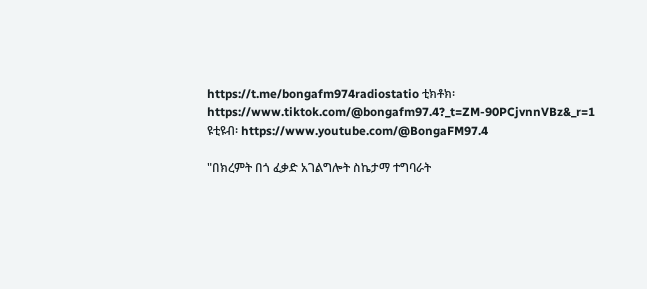https://t.me/bongafm974radiostatio ቲክቶክ፡ https://www.tiktok.com/@bongafm97.4?_t=ZM-90PCjvnnVBz&_r=1 ዩቲዩብ፡ https://www.youtube.com/@BongaFM97.4

"በክረምት በጎ ፈቃድ አገልግሎት ስኬታማ ተግባራት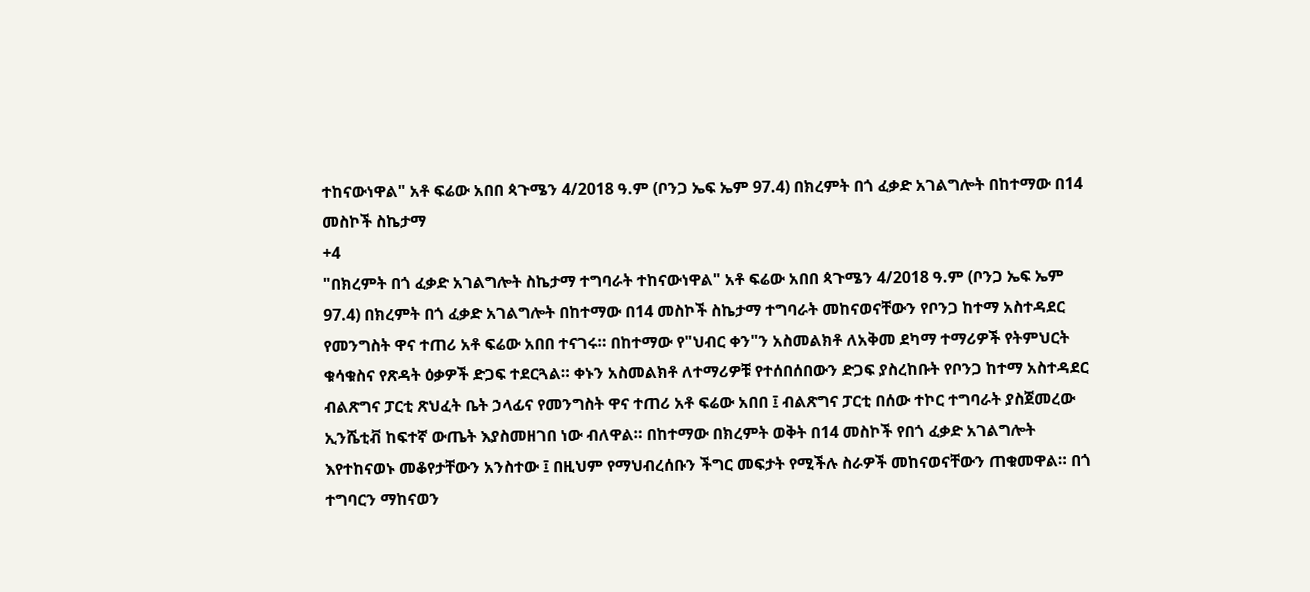ተከናውነዋል" አቶ ፍሬው አበበ ጳጉሜን 4/2018 ዓ.ም (ቦንጋ ኤፍ ኤም 97.4) በክረምት በጎ ፈቃድ አገልግሎት በከተማው በ14 መስኮች ስኬታማ
+4
"በክረምት በጎ ፈቃድ አገልግሎት ስኬታማ ተግባራት ተከናውነዋል" አቶ ፍሬው አበበ ጳጉሜን 4/2018 ዓ.ም (ቦንጋ ኤፍ ኤም 97.4) በክረምት በጎ ፈቃድ አገልግሎት በከተማው በ14 መስኮች ስኬታማ ተግባራት መከናወናቸውን የቦንጋ ከተማ አስተዳደር የመንግስት ዋና ተጠሪ አቶ ፍሬው አበበ ተናገሩ። በከተማው የ"ህብር ቀን"ን አስመልክቶ ለአቅመ ደካማ ተማሪዎች የትምህርት ቁሳቁስና የጽዳት ዕቃዎች ድጋፍ ተደርጓል። ቀኑን አስመልክቶ ለተማሪዎቹ የተሰበሰበውን ድጋፍ ያስረከቡት የቦንጋ ከተማ አስተዳደር ብልጽግና ፓርቲ ጽህፈት ቤት ኃላፊና የመንግስት ዋና ተጠሪ አቶ ፍሬው አበበ ፤ ብልጽግና ፓርቲ በሰው ተኮር ተግባራት ያስጀመረው ኢንሼቲቭ ከፍተኛ ውጤት እያስመዘገበ ነው ብለዋል። በከተማው በክረምት ወቅት በ14 መስኮች የበጎ ፈቃድ አገልግሎት እየተከናወኑ መቆየታቸውን አንስተው ፤ በዚህም የማህብረሰቡን ችግር መፍታት የሚችሉ ስራዎች መከናወናቸውን ጠቁመዋል። በጎ ተግባርን ማከናወን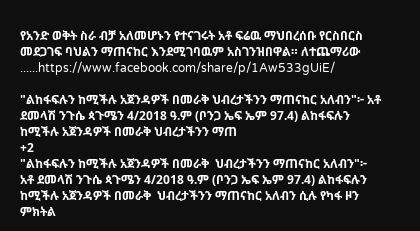የአንድ ወቅት ስራ ብቻ አለመሆኑን የተናገሩት አቶ ፍሬዉ ማህበረሰቡ የርስበርስ መደጋገፍ ባህልን ማጠናከር እንደሚገባዉም አስገንዝበዋል። ለተጨማሪው ......https://www.facebook.com/share/p/1Aw533gUiE/

"ልከፋፍሉን ከሚችሉ አጀንዳዎች በመራቅ ህብረታችንን ማጠናከር አለብን"፦ አቶ ደመላሽ ንጉሴ ጳጉሜን 4/2018 ዓ.ም (ቦንጋ ኤፍ ኤም 97.4) ልከፋፍሉን ከሚችሉ አጀንዳዎች በመራቅ ህብረታችንን ማጠ
+2
"ልከፋፍሉን ከሚችሉ አጀንዳዎች በመራቅ  ህብረታችንን ማጠናከር አለብን"፦ አቶ ደመላሽ ንጉሴ ጳጉሜን 4/2018 ዓ.ም (ቦንጋ ኤፍ ኤም 97.4) ልከፋፍሉን ከሚችሉ አጀንዳዎች በመራቅ  ህብረታችንን ማጠናከር አለብን ሲሉ የካፋ ዞን ምክትል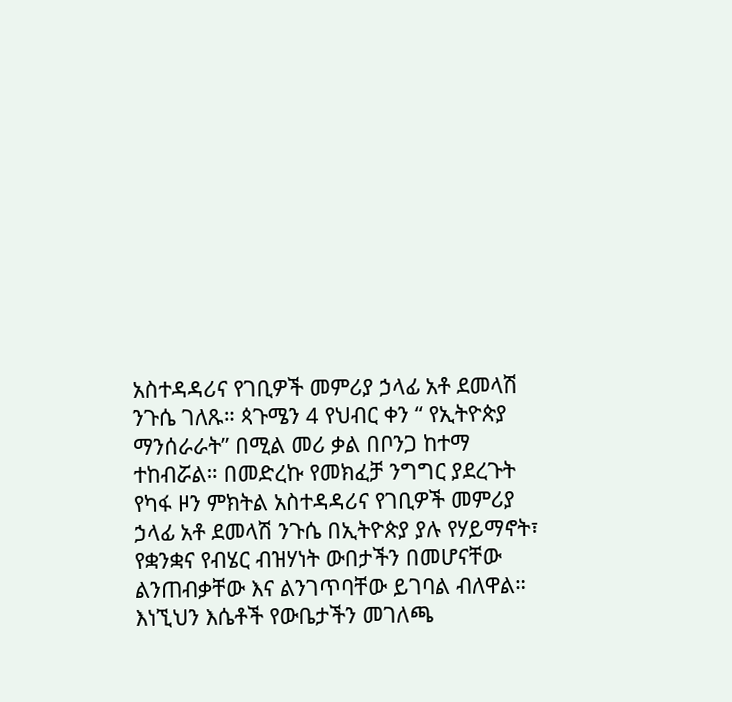አስተዳዳሪና የገቢዎች መምሪያ ኃላፊ አቶ ደመላሽ ንጉሴ ገለጹ። ጳጉሜን 4 የህብር ቀን “ የኢትዮጵያ ማንሰራራት” በሚል መሪ ቃል በቦንጋ ከተማ ተከብሯል። በመድረኩ የመክፈቻ ንግግር ያደረጉት የካፋ ዞን ምክትል አስተዳዳሪና የገቢዎች መምሪያ ኃላፊ አቶ ደመላሽ ንጉሴ በኢትዮጵያ ያሉ የሃይማኖት፣ የቋንቋና የብሄር ብዝሃነት ውበታችን በመሆናቸው ልንጠብቃቸው እና ልንገጥባቸው ይገባል ብለዋል። እነኚህን እሴቶች የውቤታችን መገለጫ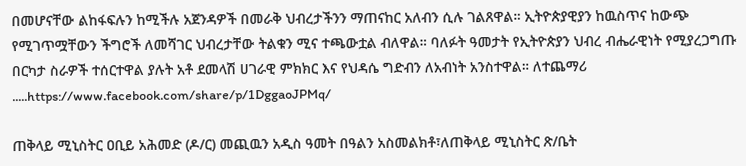በመሆናቸው ልከፋፍሉን ከሚችሉ አጀንዳዎች በመራቅ ህብረታችንን ማጠናከር አለብን ሲሉ ገልጸዋል። ኢትዮጵያዊያን ከዉስጥና ከውጭ የሚገጥሟቸውን ችግሮች ለመሻገር ህብረታቸው ትልቁን ሚና ተጫውቷል ብለዋል። ባለፉት ዓመታት የኢትዮጵያን ህብረ ብሔራዊነት የሚያረጋግጡ በርካታ ስራዎች ተሰርተዋል ያሉት አቶ ደመላሽ ሀገራዊ ምክክር እና የህዳሴ ግድብን ለአብነት አንስተዋል። ለተጨማሪ .....https://www.facebook.com/share/p/1DggaoJPMq/

ጠቅላይ ሚኒስትር ዐቢይ አሕመድ (ዶ/ር) መጪዉን አዲስ ዓመት በዓልን አስመልክቶ፣ለጠቅላይ ሚኒስትር ጽ/ቤት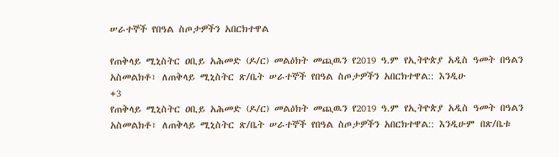ሠራተኞች የበዓል ስጦታዎችን አበርክተዋል

የጠቅላይ ሚኒስትር ዐቢይ አሕመድ (ዶ/ር) መልዕክት መጪዉን የ2019 ዓ.ም የኢትዮጵያ አዲስ ዓመት በዓልን አስመልክቶ፣ ለጠቅላይ ሚኒስትር ጽ/ቤት ሠራተኞች የበዓል ስጦታዎችን አበርክተዋል:: እንዲሁ
+3
የጠቅላይ ሚኒስትር ዐቢይ አሕመድ (ዶ/ር) መልዕክት መጪዉን የ2019 ዓ.ም የኢትዮጵያ አዲስ ዓመት በዓልን አስመልክቶ፣ ለጠቅላይ ሚኒስትር ጽ/ቤት ሠራተኞች የበዓል ስጦታዎችን አበርክተዋል:: እንዲሁም በጽ/ቤቱ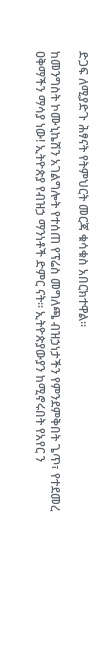ድጋፍ ለሚያድጉ ሕፃናት የትምህርት መርጃ ቁሳቁስ አበርክተዋል።

ከመንግስት ኮሙኒኬሽን አገልግሎት የተሰጠ የፕሬስ መግለጫ ብዝኃነታችን የምንደምቅበት ጌጥ፣ የተደመረ ዐቅማችን ማሳያ ነው! ኢትዮጵያ የብዝኃ ማንነቶች ድምር ናት፡፡ ኢትዮጵያውያን ከሚኖሩበት የአየር ን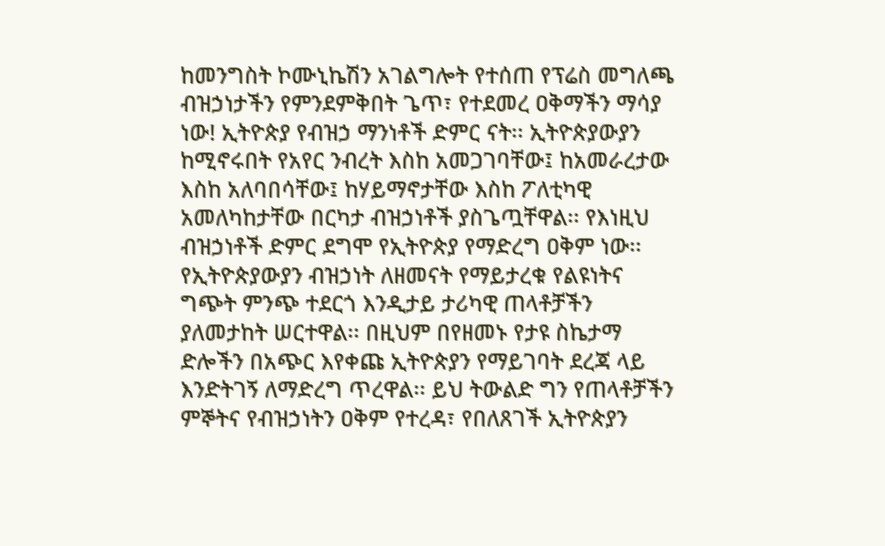ከመንግስት ኮሙኒኬሽን አገልግሎት የተሰጠ የፕሬስ መግለጫ ብዝኃነታችን የምንደምቅበት ጌጥ፣ የተደመረ ዐቅማችን ማሳያ ነው! ኢትዮጵያ የብዝኃ ማንነቶች ድምር ናት፡፡ ኢትዮጵያውያን ከሚኖሩበት የአየር ንብረት እስከ አመጋገባቸው፤ ከአመራረታው እስከ አለባበሳቸው፤ ከሃይማኖታቸው እስከ ፖለቲካዊ አመለካከታቸው በርካታ ብዝኃነቶች ያስጌጧቸዋል፡፡ የእነዚህ ብዝኃነቶች ድምር ደግሞ የኢትዮጵያ የማድረግ ዐቅም ነው፡፡ የኢትዮጵያውያን ብዝኃነት ለዘመናት የማይታረቁ የልዩነትና ግጭት ምንጭ ተደርጎ እንዲታይ ታሪካዊ ጠላቶቻችን ያለመታከት ሠርተዋል፡፡ በዚህም በየዘመኑ የታዩ ስኬታማ ድሎችን በአጭር እየቀጩ ኢትዮጵያን የማይገባት ደረጃ ላይ እንድትገኝ ለማድረግ ጥረዋል፡፡ ይህ ትውልድ ግን የጠላቶቻችን ምኞትና የብዝኃነትን ዐቅም የተረዳ፣ የበለጸገች ኢትዮጵያን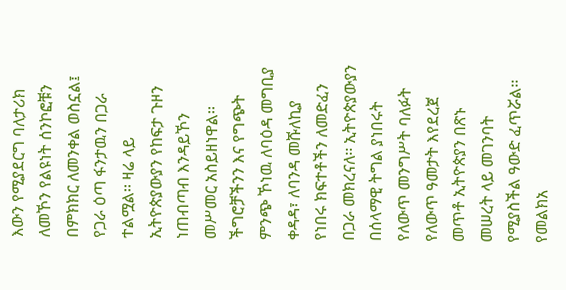እውን የሚያደርግ ባለታሪክ ለመኾን የልዩነት ሰንኮፎቹን በምክክር ለመንቀል ወስኗል፤ የጋራ ዕጣ ፋንታዉን በጋራ ተልሟል፡፡ ዛሬ ላይ ኢትዮጵያውያን የከፍታ ጉዞን ነጠብጣብ እንዳይኾን መሥመር አስይዘነዋል፡፡ ችግሮቻችንን እና የግጭት ምንጭ ኾነዉ ለባዕዳ መግቢያ ቀዳዳ፣ ለባንዳ መሹለኪያ የነበሩ ክፍተቶችን ለመድፈን በጋራ መክረናለ፡፡ ኢትዮጵያውያን በሰላማዊ ትግል ያነበሩት የለውጥ መንግሥት ባለፉት የለውጥ ዓመታት እየደረጀ መጥቶ ኢትዮጵያን በጽኑ መሠረት ላይ መገንባት የሚያስችል ዓውድ ፈጥሯል፡፡ የመልክአ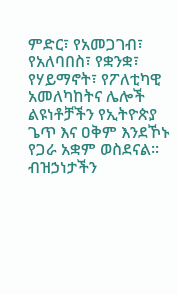ምድር፣ የአመጋገብ፣ የአለባበስ፣ የቋንቋ፣ የሃይማኖት፣ የፖለቲካዊ አመለካከትና ሌሎች ልዩነቶቻችን የኢትዮጵያ ጌጥ እና ዐቅም እንደኾኑ የጋራ አቋም ወስደናል፡፡ ብዝኃነታችን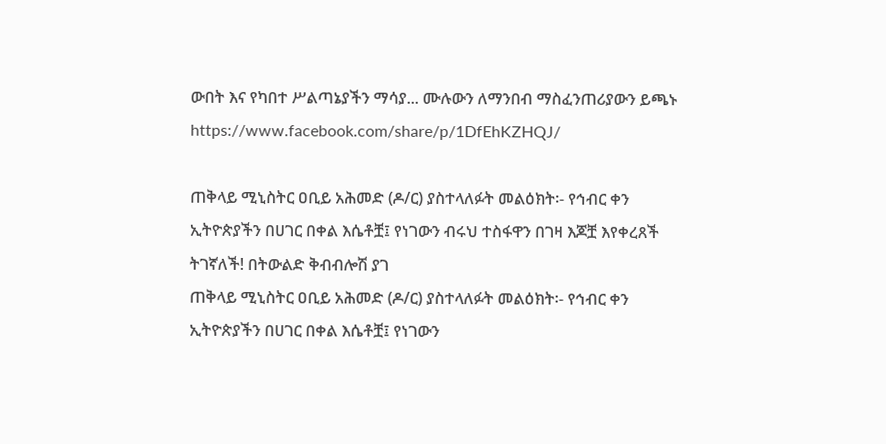ውበት እና የካበተ ሥልጣኔያችን ማሳያ... ሙሉውን ለማንበብ ማስፈንጠሪያውን ይጫኑ https://www.facebook.com/share/p/1DfEhKZHQJ/

ጠቅላይ ሚኒስትር ዐቢይ አሕመድ (ዶ/ር) ያስተላለፉት መልዕክት፡- የኅብር ቀን ኢትዮጵያችን በሀገር በቀል እሴቶቿ፤ የነገውን ብሩህ ተስፋዋን በገዛ እጆቿ እየቀረጸች ትገኛለች! በትውልድ ቅብብሎሽ ያገ
ጠቅላይ ሚኒስትር ዐቢይ አሕመድ (ዶ/ር) ያስተላለፉት መልዕክት፡- የኅብር ቀን ኢትዮጵያችን በሀገር በቀል እሴቶቿ፤ የነገውን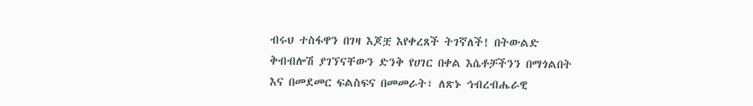ብሩህ ተስፋዋን በገዛ እጆቿ እየቀረጸች ትገኛለች! በትውልድ ቅብብሎሽ ያገኘናቸውን ድንቅ የሀገር በቀል እሴቶቻችንን በማጎልበት እና በመደመር ፍልስፍና በመመራት፣ ለጽኑ ኅብረብሔራዊ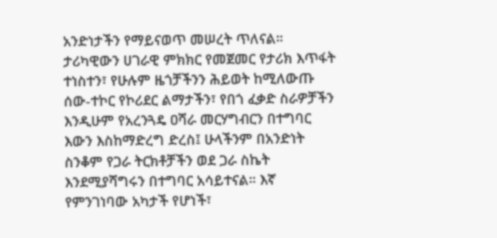አንድነታችን የማይናወጥ መሠረት ጥለናል። ታሪካዊውን ሀገራዊ ምክክር የመጀመር የታሪክ እጥፋት ተነስተን፣ የሁሉም ዜጎቻችንን ሕይወት ከሚለውጡ ሰው-ተኮር የኮሪደር ልማታችን፣ የበጎ ፈቃድ ስራዎቻችን እንዲሁም የአረንጓዴ ዐሻራ መርሃግብርን በተግባር እውን እስከማድረግ ድረስ፤ ሁላችንም በአንድነት ስንቆም የጋራ ትርክቶቻችን ወደ ጋራ ስኬት እንደሚያሻግሩን በተግባር አሳይተናል። እኛ የምንገነባው አካታች የሆነች፣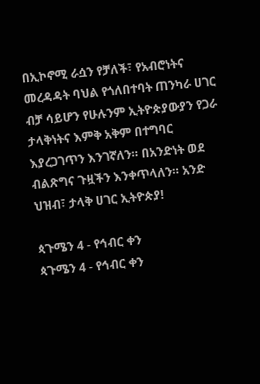በኢኮኖሚ ራሷን የቻለች፣ የአብሮነትና መረዳዳት ባህል የጎለበተባት ጠንካራ ሀገር ብቻ ሳይሆን የሁሉንም ኢትዮጵያውያን የጋራ ታላቅነትና እምቅ አቅም በተግባር እያረጋገጥን እንገኛለን። በአንድነት ወደ ብልጽግና ጉዟችን እንቀጥላለን። አንድ ህዝብ፣ ታላቅ ሀገር ኢትዮጵያ!

ጳጉሜን 4 - የኅብር ቀን
ጳጉሜን 4 - የኅብር ቀን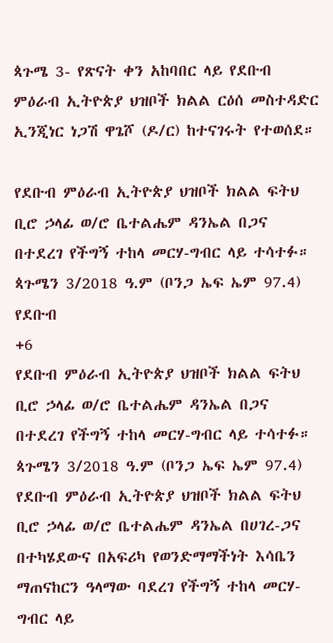ጳጉሜ 3- የጽናት ቀን አከባበር ላይ የደቡብ ምዕራብ ኢትዮጵያ ህዝቦች ክልል ርዕሰ መስተዳድር ኢንጂነር ነጋሽ ዋጌሾ (ዶ/ር) ከተናገሩት የተወሰደ።

የደቡብ ምዕራብ ኢትዮጵያ ህዝቦች ክልል ፍትህ ቢሮ ኃላፊ ወ/ሮ ቤተልሔም ዳንኤል በጋና በተደረገ የችግኝ ተከላ መርሃ-ግብር ላይ ተሳተፉ። ጳጉሜን 3/2018 ዓ.ም (ቦንጋ ኤፍ ኤም 97.4) የደቡብ
+6
የደቡብ ምዕራብ ኢትዮጵያ ህዝቦች ክልል ፍትህ ቢሮ ኃላፊ ወ/ሮ ቤተልሔም ዳንኤል በጋና በተደረገ የችግኝ ተከላ መርሃ-ግብር ላይ ተሳተፉ። ጳጉሜን 3/2018 ዓ.ም (ቦንጋ ኤፍ ኤም 97.4) የደቡብ ምዕራብ ኢትዮጵያ ህዝቦች ክልል ፍትህ ቢሮ ኃላፊ ወ/ሮ ቤተልሔም ዳንኤል በሀገረ-ጋና በተካሄደውና በአፍሪካ የወንድማማችነት እሳቤን ማጠናከርን ዓላማው ባደረገ የችግኝ ተከላ መርሃ-ግብር ላይ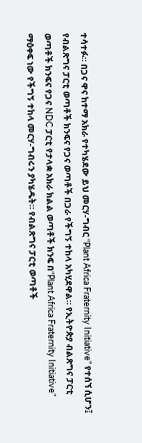ተሳተፉ። በጋና ዋና ከተማ አክራ የተካሄደው ይህ መርሃ-ግብር “Plant Africa Fraternity Initiative” የተሰኘ ሲሆን፤ የብልጽግና ፓርቲ ወጣቶች ክንፍና የጋና ወጣቶች በጋራ የችግኝ ተከላ አካሂደዋል። የኢትዮጵያ ብልጽግና ፓርቲ ወጣቶች ክንፍና የጋና NDC ፓርቲ የታላቋ አክራ ክልል ወጣቶች ክንፍ በ“Plant Africa Fraternity Initiative” ማዕቀፍ ነው የችግኝ ተከላ መርሃ-ግብሩን ያካሄዱት። የብልጽግና ፓርቲ ወጣቶች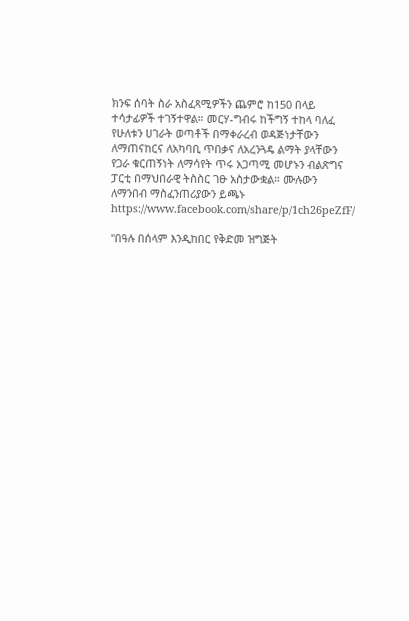ክንፍ ሰባት ስራ አስፈጻሚዎችን ጨምሮ ከ150 በላይ ተሳታፊዎች ተገኝተዋል። መርሃ-ግብሩ ከችግኝ ተከላ ባለፈ የሁለቱን ሀገራት ወጣቶች በማቀራረብ ወዳጅነታቸውን ለማጠናከርና ለአካባቢ ጥበቃና ለአረንጓዴ ልማት ያላቸውን የጋራ ቁርጠኝነት ለማሳየት ጥሩ አጋጣሚ መሆኑን ብልጽግና ፓርቲ በማህበራዊ ትስስር ገፁ አስታውቋል። ሙሉውን ለማንበብ ማስፈንጠሪያውን ይጫኑ https://www.facebook.com/share/p/1ch26peZfF/

"በዓሉ በሰላም እንዲከበር የቅድመ ዝግጅት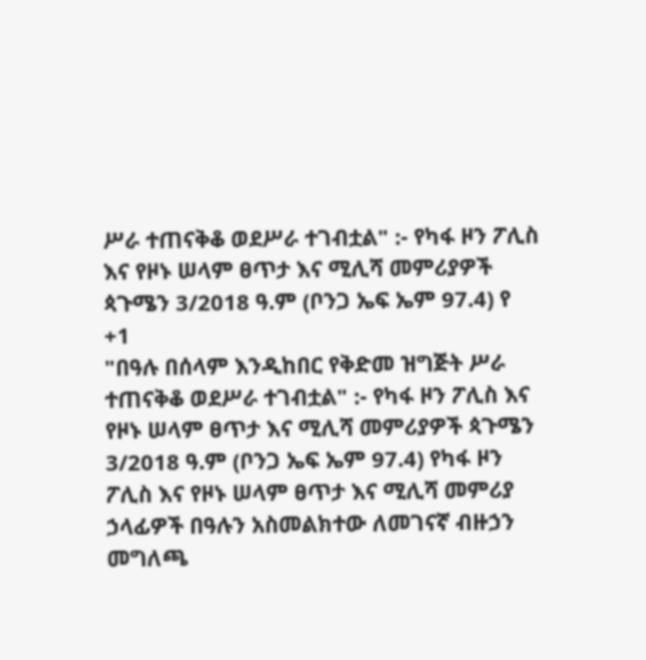ሥራ ተጠናቅቆ ወደሥራ ተገብቷል" :- የካፋ ዞን ፖሊስ እና የዞኑ ሠላም ፀጥታ እና ሚሊሻ መምሪያዎች ጳጉሜን 3/2018 ዓ.ም (ቦንጋ ኤፍ ኤም 97.4) የ
+1
"በዓሉ በሰላም እንዲከበር የቅድመ ዝግጅት ሥራ ተጠናቅቆ ወደሥራ ተገብቷል" :- የካፋ ዞን ፖሊስ እና የዞኑ ሠላም ፀጥታ እና ሚሊሻ መምሪያዎች ጳጉሜን 3/2018 ዓ.ም (ቦንጋ ኤፍ ኤም 97.4) የካፋ ዞን ፖሊስ እና የዞኑ ሠላም ፀጥታ እና ሚሊሻ መምሪያ ኃላፊዎች በዓሉን አስመልክተው ለመገናኛ ብዙኃን መግለጫ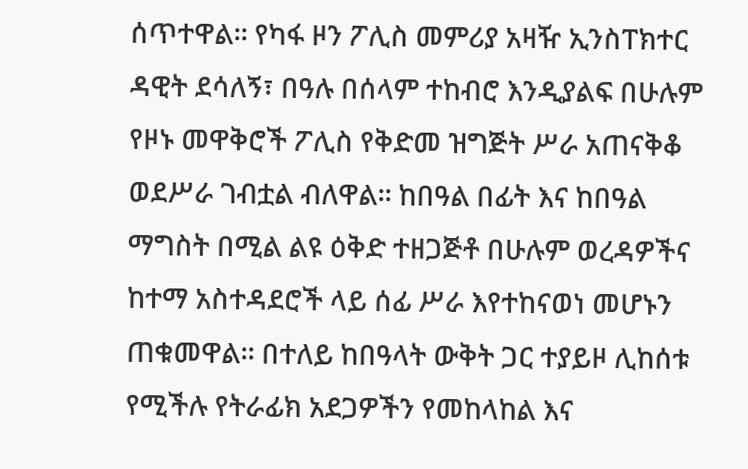ሰጥተዋል፡፡ የካፋ ዞን ፖሊስ መምሪያ አዛዥ ኢንስፐክተር ዳዊት ደሳለኝ፣ በዓሉ በሰላም ተከብሮ እንዲያልፍ በሁሉም የዞኑ መዋቅሮች ፖሊስ የቅድመ ዝግጅት ሥራ አጠናቅቆ ወደሥራ ገብቷል ብለዋል፡፡ ከበዓል በፊት እና ከበዓል ማግስት በሚል ልዩ ዕቅድ ተዘጋጅቶ በሁሉም ወረዳዎችና ከተማ አስተዳደሮች ላይ ሰፊ ሥራ እየተከናወነ መሆኑን ጠቁመዋል፡፡ በተለይ ከበዓላት ውቅት ጋር ተያይዞ ሊከሰቱ የሚችሉ የትራፊክ አደጋዎችን የመከላከል እና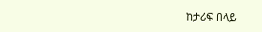ከታሪፍ በላይ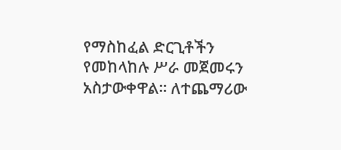የማስከፈል ድርጊቶችን የመከላከሉ ሥራ መጀመሩን አስታውቀዋል፡፡ ለተጨማሪው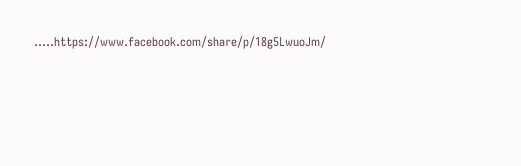.....https://www.facebook.com/share/p/18g5LwuoJm/